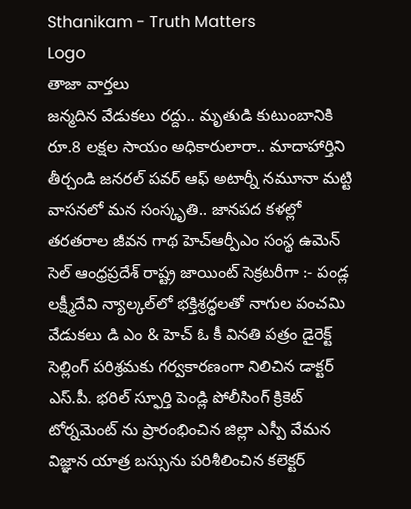Sthanikam - Truth Matters
Logo
తాజా వార్తలు
జన్మదిన వేడుకలు రద్దు.. మృతుడి కుటుంబానికి రూ.8 లక్షల సాయం అధికారులారా.. మాదాహార్తిని తీర్చండి జనరల్ పవర్ ఆఫ్ అటార్నీ నమూనా మట్టి వాసనలో మన సంస్కృతి.. జానపద కళల్లో తరతరాల జీవన గాథ హెచ్ఆర్పీఎం సంస్థ ఉమెన్ సెల్ ఆంధ్రప్రదేశ్ రాష్ట్ర జాయింట్ సెక్రటరీగా :- పండ్ల లక్ష్మీదేవి న్యాల్కల్‌లో భక్తిశ్రద్ధలతో నాగుల పంచమి వేడుకలు డి ఎం & హెచ్ ఓ కీ వినతి పత్రం డైరెక్ట్ సెల్లింగ్ పరిశ్రమకు గర్వకారణంగా నిలిచిన డాక్టర్ ఎస్.పీ. భరిల్ స్ఫూర్తి పెండ్లి పోలీసింగ్ క్రికెట్ టోర్నమెంట్ ను ప్రారంభించిన జిల్లా ఎస్పీ వేమన విజ్ఞాన యాత్ర బస్సును పరిశీలించిన కలెక్టర్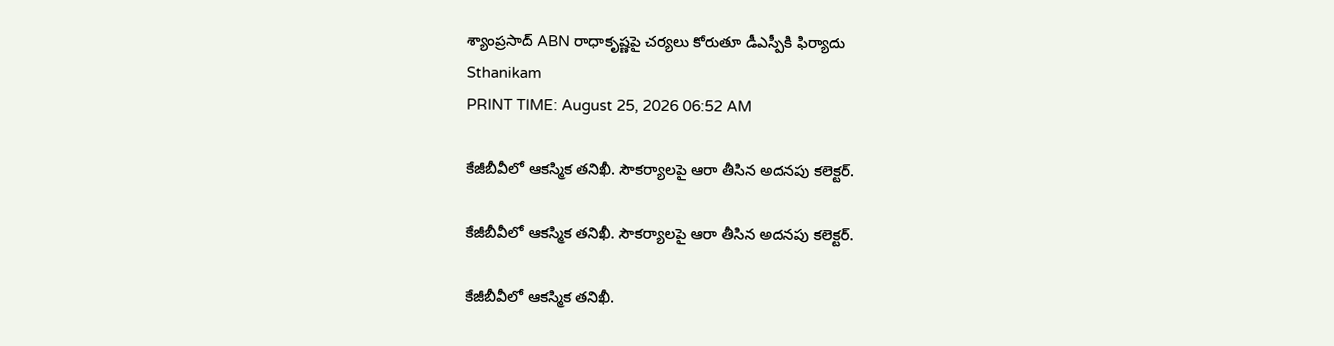శ్యాంప్రసాద్ ABN రాధాకృష్ణపై చర్యలు కోరుతూ డీఎస్పీకి ఫిర్యాదు
Sthanikam
PRINT TIME: August 25, 2026 06:52 AM

కేజీబీవీలో ఆకస్మిక తనిఖీ. సౌకర్యాలపై ఆరా తీసిన అదనపు కలెక్టర్.

కేజీబీవీలో ఆకస్మిక తనిఖీ. సౌకర్యాలపై ఆరా తీసిన అదనపు కలెక్టర్.

కేజీబీవీలో ఆకస్మిక తనిఖీ.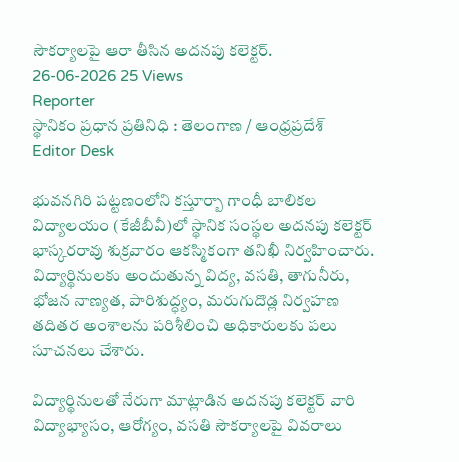సౌకర్యాలపై ఆరా తీసిన అదనపు కలెక్టర్.
26-06-2026 25 Views
Reporter
స్థానికం ప్రధాన ప్రతినిధి : తెలంగాణ / ఆంధ్రప్రదేశ్
Editor Desk

భువనగిరి పట్టణంలోని కస్తూర్బా గాంధీ బాలికల విద్యాలయం (కేజీబీవీ)లో స్థానిక సంస్థల అదనపు కలెక్టర్ భాస్కరరావు శుక్రవారం ఆకస్మికంగా తనిఖీ నిర్వహించారు. విద్యార్థినులకు అందుతున్న విద్య, వసతి, తాగునీరు, భోజన నాణ్యత, పారిశుద్ధ్యం, మరుగుదొడ్ల నిర్వహణ తదితర అంశాలను పరిశీలించి అధికారులకు పలు సూచనలు చేశారు.

విద్యార్థినులతో నేరుగా మాట్లాడిన అదనపు కలెక్టర్ వారి విద్యాభ్యాసం, ఆరోగ్యం, వసతి సౌకర్యాలపై వివరాలు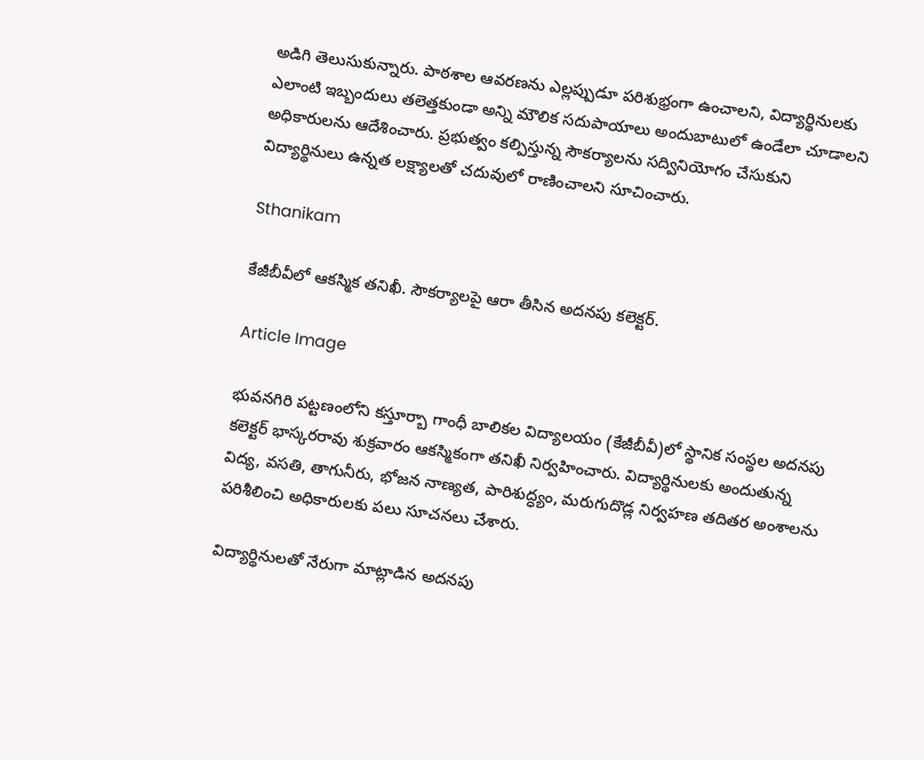అడిగి తెలుసుకున్నారు. పాఠశాల ఆవరణను ఎల్లప్పుడూ పరిశుభ్రంగా ఉంచాలని, విద్యార్థినులకు ఎలాంటి ఇబ్బందులు తలెత్తకుండా అన్ని మౌలిక సదుపాయాలు అందుబాటులో ఉండేలా చూడాలని అధికారులను ఆదేశించారు. ప్రభుత్వం కల్పిస్తున్న సౌకర్యాలను సద్వినియోగం చేసుకుని విద్యార్థినులు ఉన్నత లక్ష్యాలతో చదువులో రాణించాలని సూచించారు.

Sthanikam

కేజీబీవీలో ఆకస్మిక తనిఖీ. సౌకర్యాలపై ఆరా తీసిన అదనపు కలెక్టర్.

Article Image

భువనగిరి పట్టణంలోని కస్తూర్బా గాంధీ బాలికల విద్యాలయం (కేజీబీవీ)లో స్థానిక సంస్థల అదనపు కలెక్టర్ భాస్కరరావు శుక్రవారం ఆకస్మికంగా తనిఖీ నిర్వహించారు. విద్యార్థినులకు అందుతున్న విద్య, వసతి, తాగునీరు, భోజన నాణ్యత, పారిశుద్ధ్యం, మరుగుదొడ్ల నిర్వహణ తదితర అంశాలను పరిశీలించి అధికారులకు పలు సూచనలు చేశారు.

విద్యార్థినులతో నేరుగా మాట్లాడిన అదనపు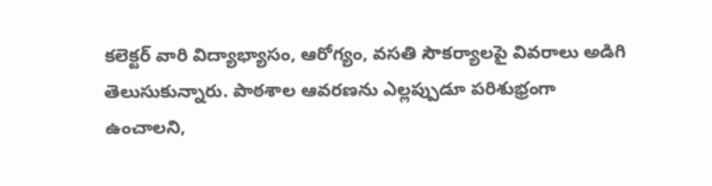కలెక్టర్ వారి విద్యాభ్యాసం, ఆరోగ్యం, వసతి సౌకర్యాలపై వివరాలు అడిగి తెలుసుకున్నారు. పాఠశాల ఆవరణను ఎల్లప్పుడూ పరిశుభ్రంగా ఉంచాలని,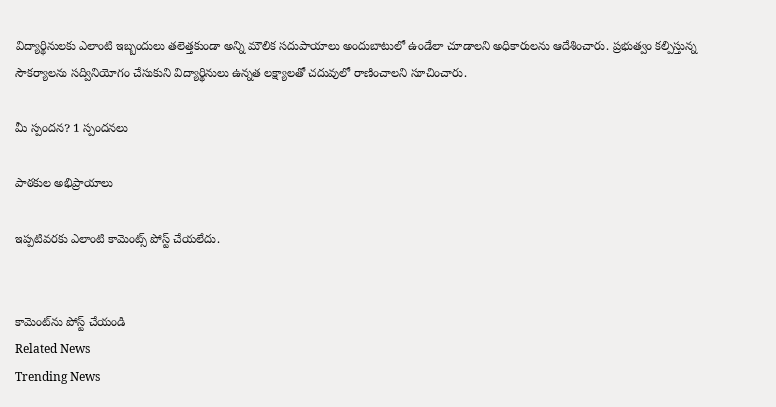విద్యార్థినులకు ఎలాంటి ఇబ్బందులు తలెత్తకుండా అన్ని మౌలిక సదుపాయాలు అందుబాటులో ఉండేలా చూడాలని అధికారులను ఆదేశించారు. ప్రభుత్వం కల్పిస్తున్న సౌకర్యాలను సద్వినియోగం చేసుకుని విద్యార్థినులు ఉన్నత లక్ష్యాలతో చదువులో రాణించాలని సూచించారు.

మీ స్పందన? 1 స్పందనలు

పాఠకుల అభిప్రాయాలు

ఇప్పటివరకు ఎలాంటి కామెంట్స్ పోస్ట్ చేయలేదు.


కామెంట్‌ను పోస్ట్ చేయండి
Related News
Trending News